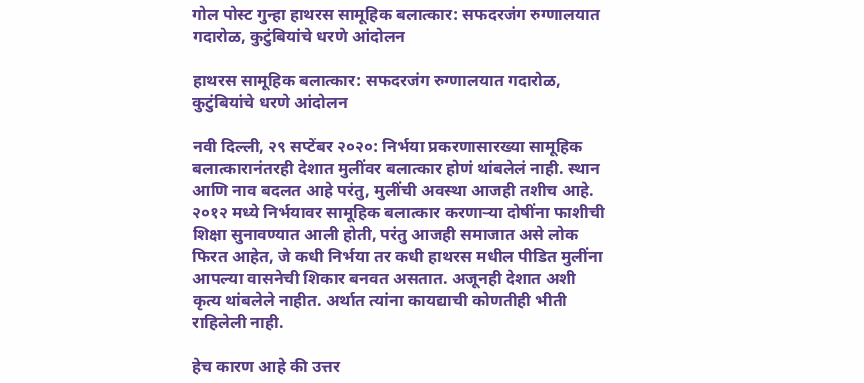गोल पोस्ट गुन्हा हाथरस सामूहिक बलात्कार: सफदरजंग रुग्णालयात गदारोळ, कुटुंबियांचे धरणे आंदोलन

हाथरस सामूहिक बलात्कार: सफदरजंग रुग्णालयात गदारोळ, कुटुंबियांचे धरणे आंदोलन

नवी दिल्ली, २९ सप्टेंबर २०२०: निर्भया प्रकरणासारख्या सामूहिक बलात्कारानंतरही देशात मुलींवर बलात्कार होणं थांबलेलं नाही. स्थान आणि नाव बदलत आहे परंतु, मुलींची अवस्था आजही तशीच आहे. २०१२ मध्ये निर्भयावर सामूहिक बलात्कार करणाऱ्या दोषींना फाशीची शिक्षा सुनावण्यात आली होती, परंतु आजही समाजात असे लोक फिरत आहेत, जे कधी निर्भया तर कधी हाथरस मधील पीडित मुलींना आपल्या वासनेची शिकार बनवत असतात. अजूनही देशात अशी कृत्य थांबलेले नाहीत. अर्थात त्यांना कायद्याची कोणतीही भीती राहिलेली नाही.

हेच कारण आहे की उत्तर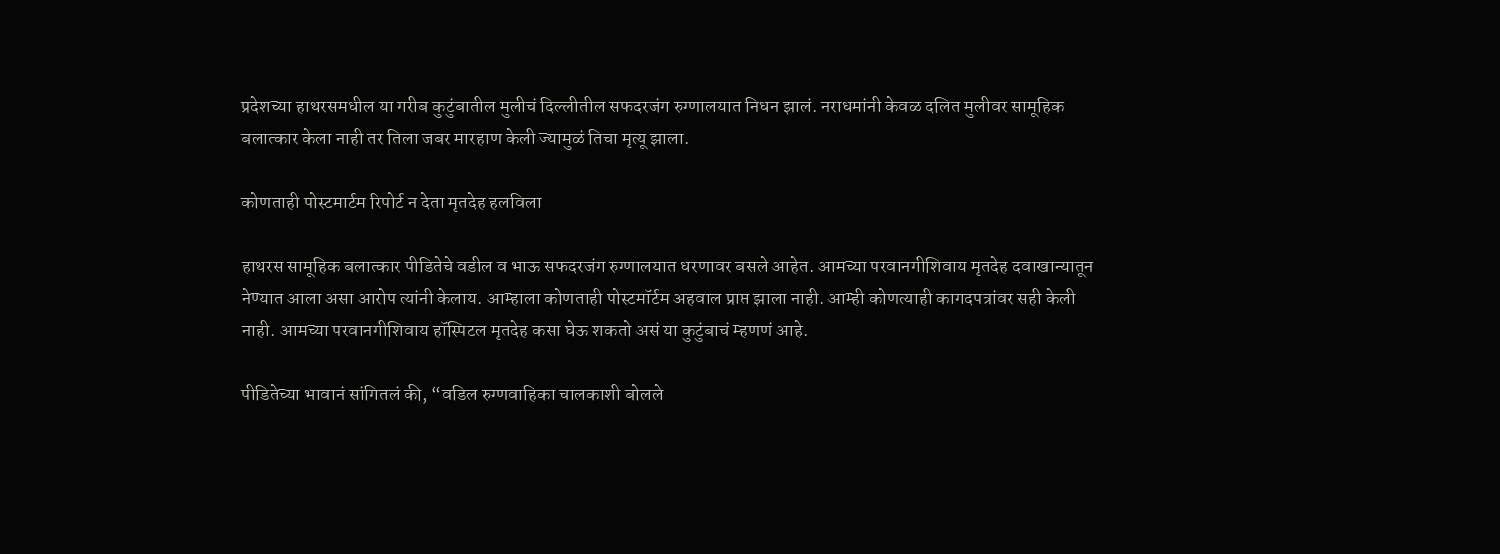प्रदेशच्या हाथरसमधील या गरीब कुटुंबातील मुलीचं दिल्लीतील सफदरजंग रुग्णालयात निधन झालं. नराधमांनी केवळ दलित मुलीवर सामूहिक बलात्कार केला नाही तर तिला जबर मारहाण केली ज्यामुळं तिचा मृत्यू झाला.

कोणताही पोस्टमार्टम रिपोर्ट न देता मृतदेह हलविला

हाथरस सामूहिक बलात्कार पीडितेचे वडील व भाऊ सफदरजंग रुग्णालयात धरणावर बसले आहेत. आमच्या परवानगीशिवाय मृतदेह दवाखान्यातून नेण्यात आला असा आरोप त्यांनी केलाय. आम्हाला कोणताही पोस्टमॉर्टम अहवाल प्राप्त झाला नाही. आम्ही कोणत्याही कागदपत्रांवर सही केली नाही. आमच्या परवानगीशिवाय हॉस्पिटल मृतदेह कसा घेऊ शकतो असं या कुटुंबाचं म्हणणं आहे.

पीडितेच्या भावानं सांगितलं की, “वडिल रुग्णवाहिका चालकाशी बोलले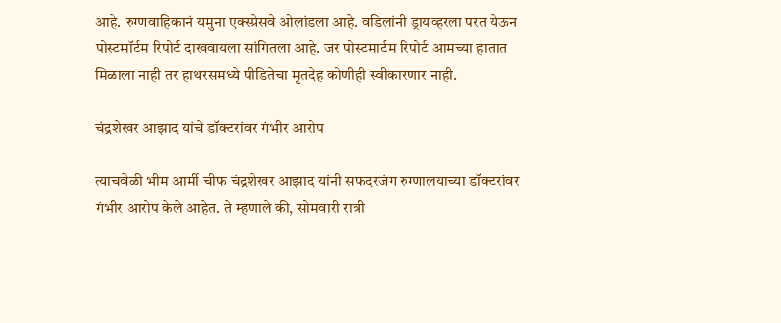आहे. रुग्णवाहिकानं यमुना एक्स्प्रेसवे ओलांडला आहे. वडिलांनी ड्रायव्हरला परत येऊन पोस्टमॉर्टम रिपोर्ट दाखवायला सांगितला आहे. जर पोस्टमार्टम रिपोर्ट आमच्या हातात मिळाला नाही तर हाथरसमध्ये पीडितेचा मृतदेह कोणीही स्वीकारणार नाही.

चंद्रशेखर आझाद यांचे डॉक्टरांवर गंभीर आरोप

त्याचवेळी भीम आर्मी चीफ चंद्रशेखर आझाद यांनी सफदरजंग रुग्णालयाच्या डॉक्टरांवर गंभीर आरोप केले आहेत. ते म्हणाले की, सोमवारी रात्री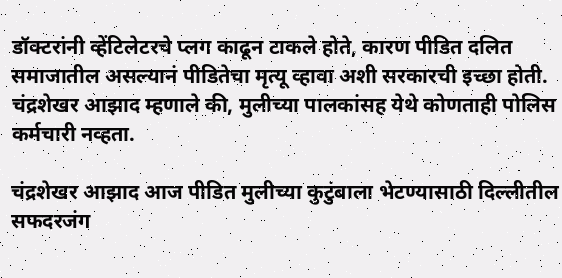डॉक्टरांनी व्हेंटिलेटरचे प्लग काढून टाकले होते, कारण पीडित दलित समाजातील असल्यानं पीडितेचा मृत्यू व्हावा अशी सरकारची इच्छा होती. चंद्रशेखर आझाद म्हणाले की, मुलीच्या पालकांसह येथे कोणताही पोलिस कर्मचारी नव्हता.

चंद्रशेखर आझाद आज पीडित मुलीच्या कुटुंबाला भेटण्यासाठी दिल्लीतील सफदरजंग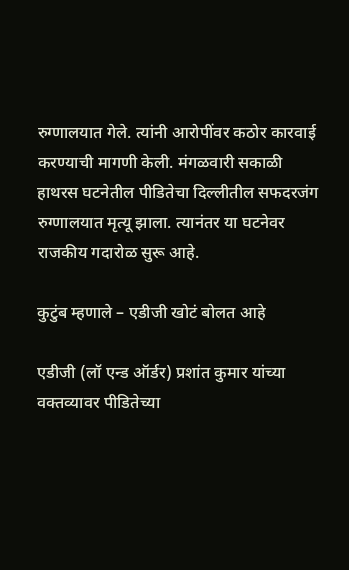रुग्णालयात गेले. त्यांनी आरोपींवर कठोर कारवाई करण्याची मागणी केली. मंगळवारी सकाळी हाथरस घटनेतील पीडितेचा दिल्लीतील सफदरजंग रुग्णालयात मृत्यू झाला. त्यानंतर या घटनेवर राजकीय गदारोळ सुरू आहे.

कुटुंब म्हणाले – एडीजी खोटं बोलत आहे

एडीजी (लॉ एन्ड ऑर्डर) प्रशांत कुमार यांच्या वक्तव्यावर पीडितेच्या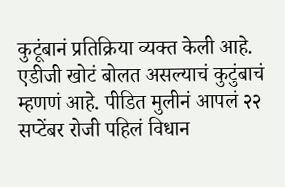कुटूंबानं प्रतिक्रिया व्यक्त केली आहे. एडीजी खोटं बोलत असल्याचं कुटुंबाचं म्हणणं आहे. पीडित मुलीनं आपलं २२ सप्टेंबर रोजी पहिलं विधान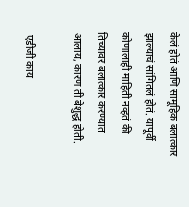केलं होतं आणि सामूहिक बलात्कार झाल्याचं सांगितलं होतं. यापूर्वी कोणालाही माहिती नव्हतं की तिच्यावर बलात्कार करण्यात आलाय, कारण ती बेशुद्ध होती.

 एडीजी काय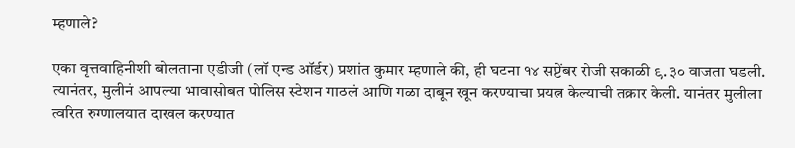म्हणाले?

एका वृत्तवाहिनीशी बोलताना एडीजी (लॉ एन्ड ऑर्डर) प्रशांत कुमार म्हणाले की, ही घटना १४ सप्टेंबर रोजी सकाळी ९.३० वाजता घडली. त्यानंतर, मुलीनं आपल्या भावासोबत पोलिस स्टेशन गाठलं आणि गळा दाबून खून करण्याचा प्रयत्न केल्याची तक्रार केली. यानंतर मुलीला त्वरित रुग्णालयात दाखल करण्यात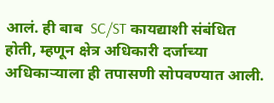आलं. ही बाब  SC/ST कायद्याशी संबंधित होती, म्हणून क्षेत्र अधिकारी दर्जाच्या अधिकाऱ्याला ही तपासणी सोपवण्यात आली.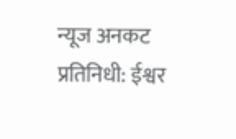न्यूज अनकट प्रतिनिधी: ईश्वर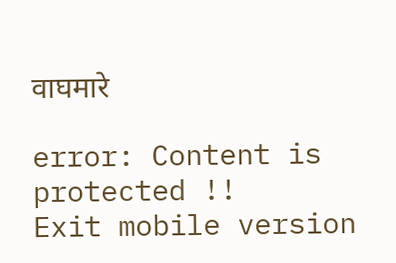वाघमारे

error: Content is protected !!
Exit mobile version